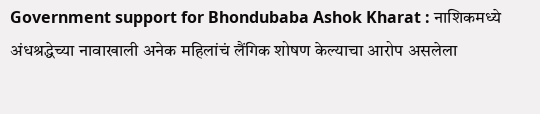Government support for Bhondubaba Ashok Kharat : नाशिकमध्ये अंधश्रद्धेच्या नावाखाली अनेक महिलांचं लैंगिक शोषण केल्याचा आरोप असलेला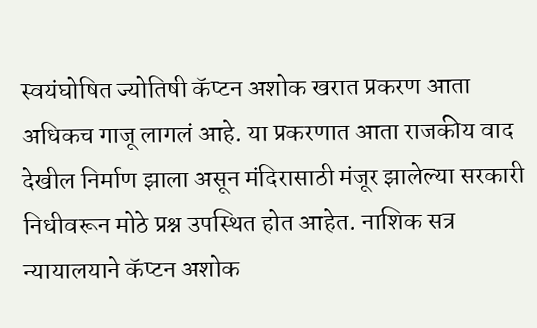स्वयंघोषित ज्योतिषी कॅप्टन अशोक खरात प्रकरण आता अधिकच गाजू लागलं आहे. या प्रकरणात आता राजकीय वाद देखील निर्माण झाला असून मंदिरासाठी मंजूर झालेल्या सरकारी निधीवरून मोठे प्रश्न उपस्थित होत आहेत. नाशिक सत्र न्यायालयाने कॅप्टन अशोक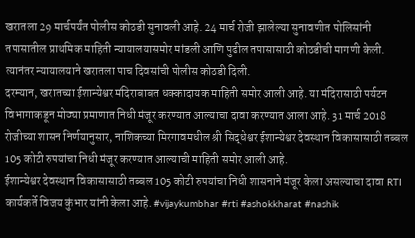खरातला 29 मार्चपर्यंत पोलीस कोठडी सुनावली आहे. 24 मार्च रोजी झालेल्या सुनावणीत पोलिसांनी तपासातील प्राथमिक माहिती न्यायालयासमोर मांडली आणि पुढील तपासासाठी कोठडीची मागणी केली. त्यानंतर न्यायालयाने खरातला पाच दिवसांची पोलीस कोठडी दिली.
दरम्यान, खरातच्या ईशान्येश्वर मंदिराबाबत धक्कादायक माहिती समोर आली आहे. या मंदिरासाठी पर्यटन विभागाकडून मोठ्या प्रमाणात निधी मंजूर करण्यात आल्याचा दावा करण्यात आला आहे. 31 मार्च 2018 रोजीच्या शासन निर्णयानुसार, नाशिकच्या मिरगावमधील श्री सिद्धेश्वर ईशान्येश्वर देवस्थान विकासासाठी तब्बल 105 कोटी रुपयांचा निधी मंजूर करण्यात आल्याची माहिती समोर आली आहे.
ईशान्येश्वर देवस्थान विकासासाठी तब्बल 105 कोटी रुपयांचा निधी शासनाने मंजूर केला असल्याचा दावा RTI कार्यकर्ते विजय कुंभार यांनी केला आहे. #vijaykumbhar #rti #ashokkharat #nashik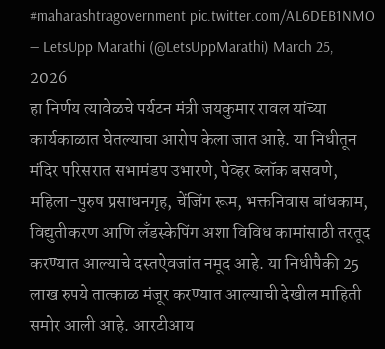#maharashtragovernment pic.twitter.com/AL6DEB1NMO
— LetsUpp Marathi (@LetsUppMarathi) March 25, 2026
हा निर्णय त्यावेळचे पर्यटन मंत्री जयकुमार रावल यांच्या कार्यकाळात घेतल्याचा आरोप केला जात आहे. या निधीतून मंदिर परिसरात सभामंडप उभारणे, पेव्हर ब्लॉक बसवणे, महिला-पुरुष प्रसाधनगृह, चेंजिंग रूम, भक्तनिवास बांधकाम, विद्युतीकरण आणि लँडस्केपिंग अशा विविध कामांसाठी तरतूद करण्यात आल्याचे दस्तऐवजांत नमूद आहे. या निधीपैकी 25 लाख रुपये तात्काळ मंजूर करण्यात आल्याची देखील माहिती समोर आली आहे. आरटीआय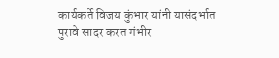कार्यकर्ते विजय कुंभार यांनी यासंदर्भात पुरावे सादर करत गंभीर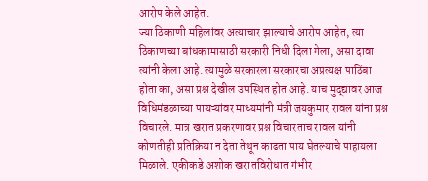आरोप केले आहेत.
ज्या ठिकाणी महिलांवर अत्याचार झाल्याचे आरोप आहेत, त्या ठिकाणच्या बांधकामासाठी सरकारी निधी दिला गेला, असा दावा त्यांनी केला आहे. त्यामुळे सरकारला सरकारचा अप्रत्यक्ष पाठिंबा होता का, असा प्रश्न देखील उपस्थित होत आहे. याच मुद्द्यावर आज विधिमंडळाच्या पायऱ्यांवर माध्यमांनी मंत्री जयकुमार रावल यांना प्रश्न विचारले. मात्र खरात प्रकरणावर प्रश्न विचारताच रावल यांनी कोणतीही प्रतिक्रिया न देता तेथून काढता पाय घेतल्याचे पाहायला मिळाले. एकीकडे अशोक खरातविरोधात गंभीर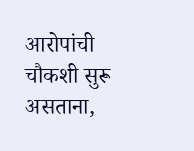आरोपांची चौकशी सुरू असताना,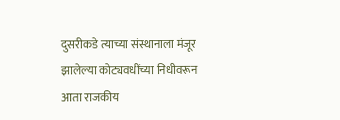दुसरीकडे त्याच्या संस्थानाला मंजूर झालेल्या कोट्यवधींच्या निधीवरून आता राजकीय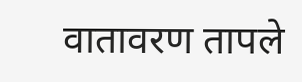वातावरण तापले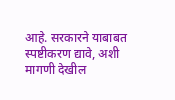आहे. सरकारने याबाबत स्पष्टीकरण द्यावे, अशी मागणी देखील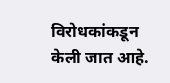विरोधकांकडून केली जात आहे.